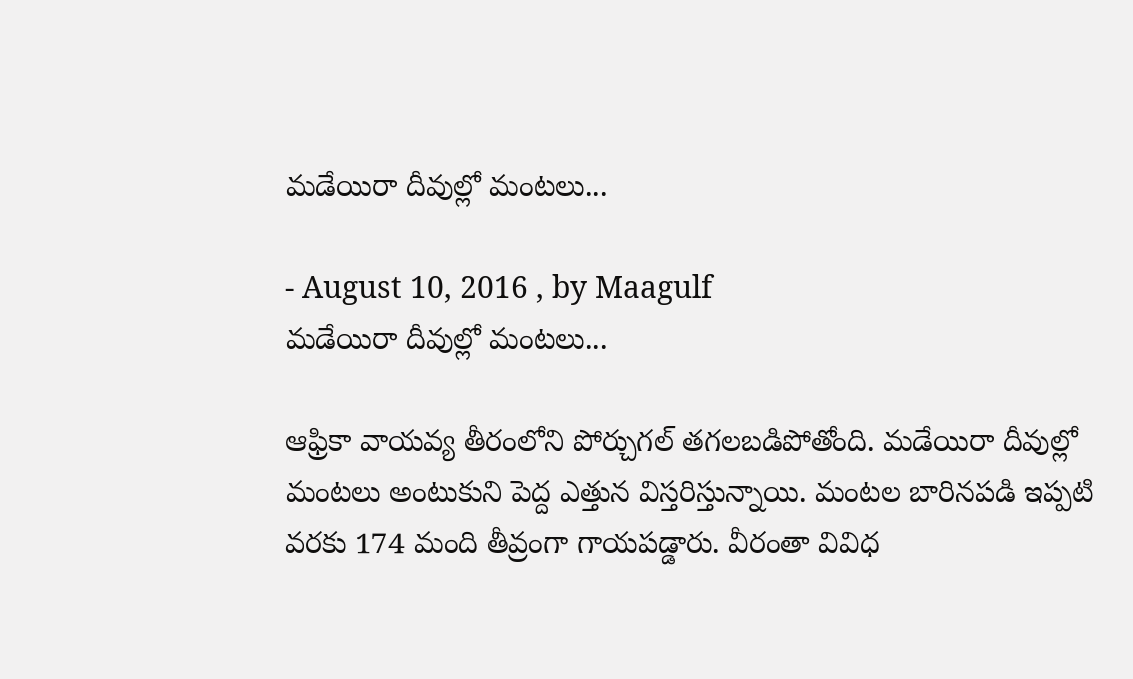మడేయిరా దీవుల్లో మంటలు...

- August 10, 2016 , by Maagulf
మడేయిరా దీవుల్లో మంటలు...

ఆఫ్రికా వాయవ్య తీరంలోని పోర్చుగల్ తగలబడిపోతోంది. మడేయిరా దీవుల్లో మంటలు అంటుకుని పెద్ద ఎత్తున విస్తరిస్తున్నాయి. మంటల బారినపడి ఇప్పటి వరకు 174 మంది తీవ్రంగా గాయపడ్డారు. వీరంతా వివిధ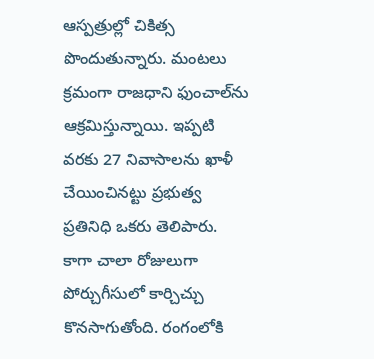ఆస్పత్రుల్లో చికిత్స పొందుతున్నారు. మంటలు క్రమంగా రాజధాని ఫుంచాల్‌ను ఆక్రమిస్తున్నాయి. ఇప్పటి వరకు 27 నివాసాలను ఖాళీ చేయించినట్టు ప్రభుత్వ ప్రతినిధి ఒకరు తెలిపారు. కాగా చాలా రోజులుగా పోర్చుగీసులో కార్చిచ్చు కొనసాగుతోంది. రంగంలోకి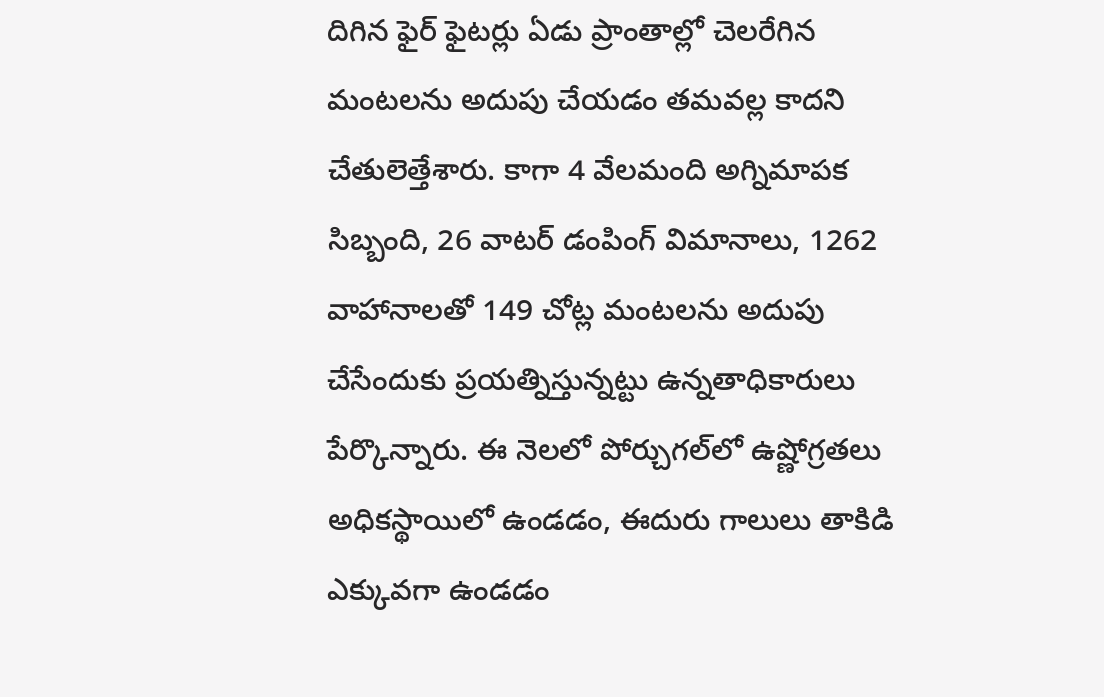దిగిన ఫైర్ ఫైటర్లు ఏడు ప్రాంతాల్లో చెలరేగిన మంటలను అదుపు చేయడం తమవల్ల కాదని చేతులెత్తేశారు. కాగా 4 వేలమంది అగ్నిమాపక సిబ్బంది, 26 వాటర్ డంపింగ్ విమానాలు, 1262 వాహానాలతో 149 చోట్ల మంటలను అదుపు చేసేందుకు ప్రయత్నిస్తున్నట్టు ఉన్నతాధికారులు పేర్కొన్నారు. ఈ నెలలో పోర్చుగల్‌లో ఉష్ణోగ్రతలు అధికస్థాయిలో ఉండడం, ఈదురు గాలులు తాకిడి ఎక్కువగా ఉండడం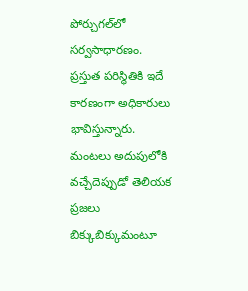పోర్చుగల్‌లో సర్వసాధారణం. ప్రస్తుత పరిస్థితికి ఇదే కారణంగా అధికారులు భావిస్తున్నారు. మంటలు అదుపులోకి వచ్చేదెప్పుడో తెలియక ప్రజలు బిక్కుబిక్కుమంటూ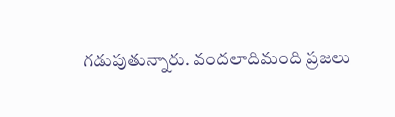గడుపుతున్నారు. వందలాదిమంది ప్రజలు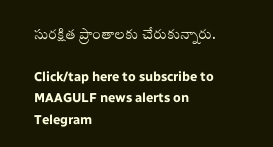సురక్షిత ప్రాంతాలకు చేరుకున్నారు.

Click/tap here to subscribe to MAAGULF news alerts on Telegram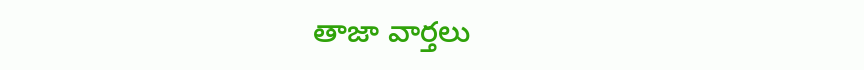తాజా వార్తలు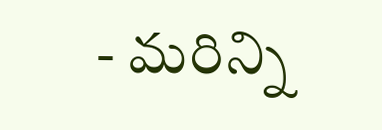- మరిన్ని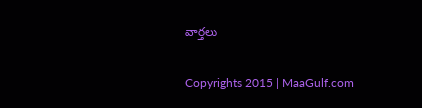వార్తలు

Copyrights 2015 | MaaGulf.com